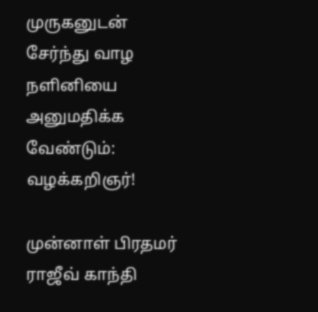முருகனுடன் சேர்ந்து வாழ நளினியை அனுமதிக்க வேண்டும்: வழக்கறிஞர்!

முன்னாள் பிரதமர் ராஜீவ் காந்தி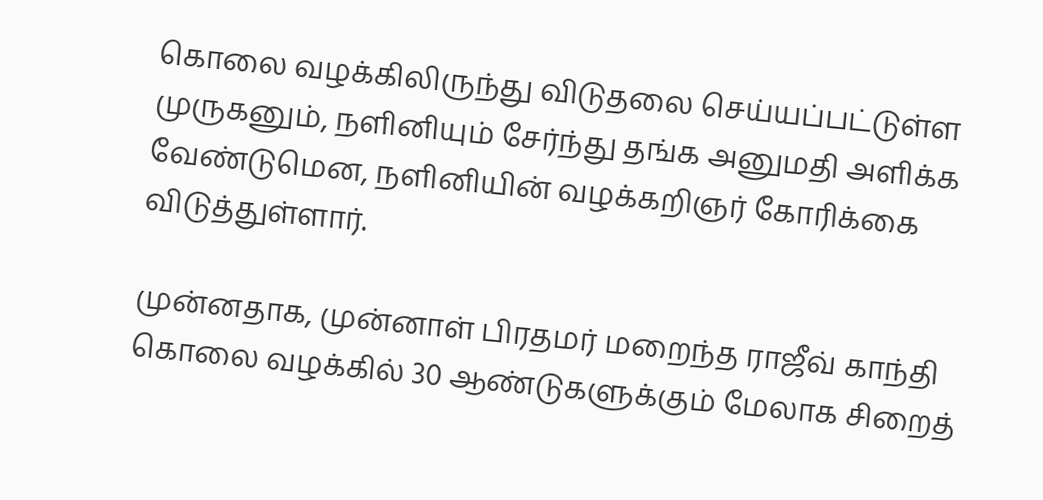கொலை வழக்கிலிருந்து விடுதலை செய்யப்பட்டுள்ள முருகனும், நளினியும் சேர்ந்து தங்க அனுமதி அளிக்க வேண்டுமென, நளினியின் வழக்கறிஞர் கோரிக்கை விடுத்துள்ளார்.

முன்னதாக, முன்னாள் பிரதமர் மறைந்த ராஜீவ் காந்தி கொலை வழக்கில் 30 ஆண்டுகளுக்கும் மேலாக சிறைத்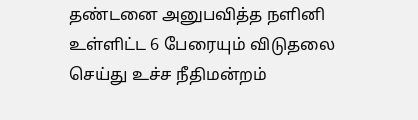தண்டனை அனுபவித்த நளினி உள்ளிட்ட 6 பேரையும் விடுதலை செய்து உச்ச நீதிமன்றம்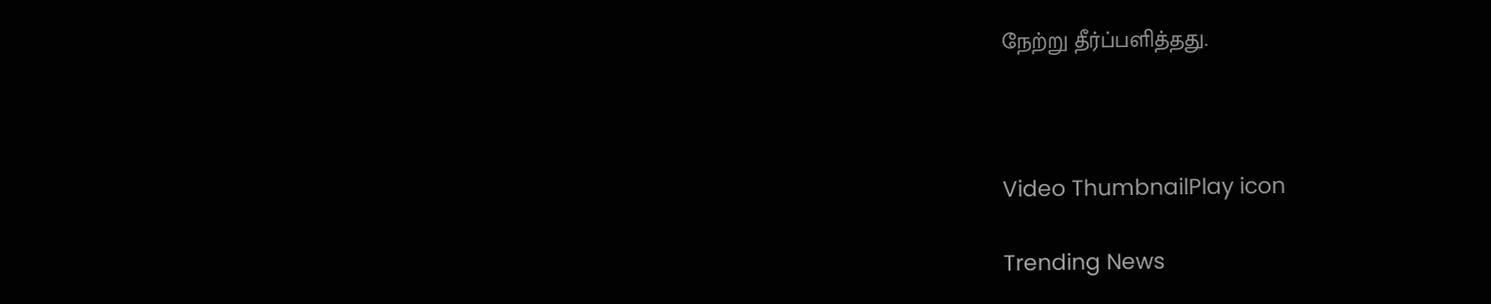நேற்று தீர்ப்பளித்தது.



Video ThumbnailPlay icon

Trending News